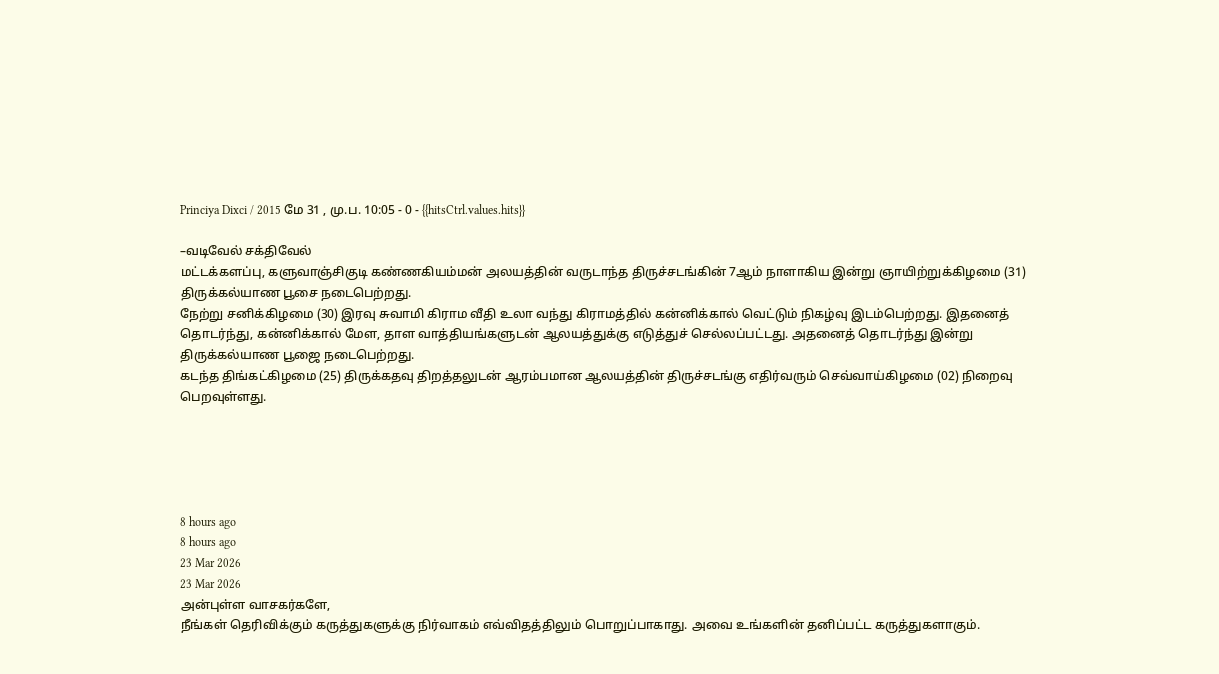Princiya Dixci / 2015 மே 31 , மு.ப. 10:05 - 0 - {{hitsCtrl.values.hits}}

–வடிவேல் சக்திவேல்
மட்டக்களப்பு, களுவாஞ்சிகுடி கண்ணகியம்மன் அலயத்தின் வருடாந்த திருச்சடங்கின் 7ஆம் நாளாகிய இன்று ஞாயிற்றுக்கிழமை (31) திருக்கல்யாண பூசை நடைபெற்றது.
நேற்று சனிக்கிழமை (30) இரவு சுவாமி கிராம வீதி உலா வந்து கிராமத்தில் கன்னிக்கால் வெட்டும் நிகழ்வு இடம்பெற்றது. இதனைத் தொடர்ந்து, கன்னிக்கால் மேள, தாள வாத்தியங்களுடன் ஆலயத்துக்கு எடுத்துச் செல்லப்பட்டது. அதனைத் தொடர்ந்து இன்று திருக்கல்யாண பூஜை நடைபெற்றது.
கடந்த திங்கட்கிழமை (25) திருக்கதவு திறத்தலுடன் ஆரம்பமான ஆலயத்தின் திருச்சடங்கு எதிர்வரும் செவ்வாய்கிழமை (02) நிறைவு பெறவுள்ளது.





8 hours ago
8 hours ago
23 Mar 2026
23 Mar 2026
அன்புள்ள வாசகர்களே,
நீங்கள் தெரிவிக்கும் கருத்துகளுக்கு நிர்வாகம் எவ்விதத்திலும் பொறுப்பாகாது. அவை உங்களின் தனிப்பட்ட கருத்துகளாகும்.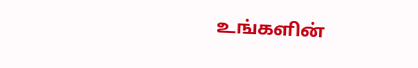உங்களின்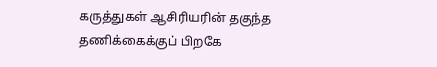கருத்துகள் ஆசிரியரின் தகுந்த தணிக்கைக்குப் பிறகே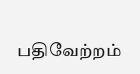பதிவேற்றம்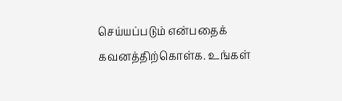செய்யப்படும் என்பதைக் கவனத்திற்கொள்க. உங்கள்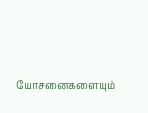யோசனைகளையும்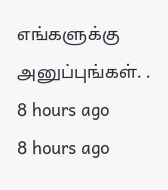எங்களுக்கு அனுப்புங்கள். .
8 hours ago
8 hours ago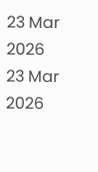23 Mar 2026
23 Mar 2026